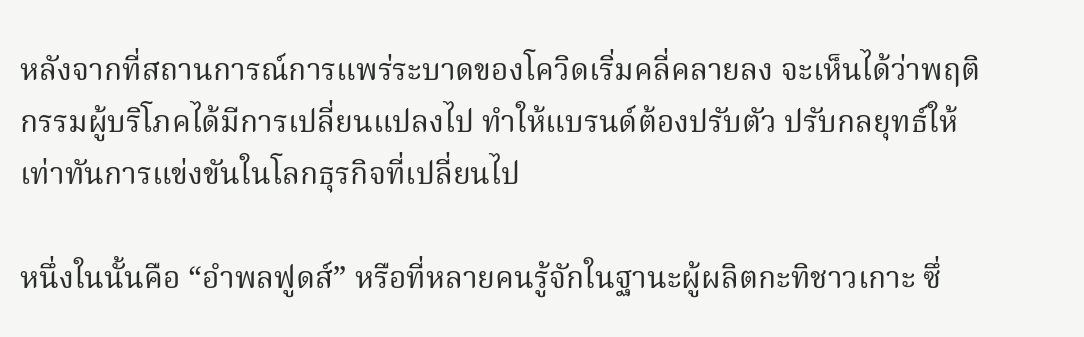หลังจากที่สถานการณ์การแพร่ระบาดของโควิดเริ่มคลี่คลายลง จะเห็นได้ว่าพฤติกรรมผู้บริโภคได้มีการเปลี่ยนแปลงไป ทำให้แบรนด์ต้องปรับตัว ปรับกลยุทธ์ให้เท่าทันการแข่งขันในโลกธุรกิจที่เปลี่ยนไป

หนึ่งในนั้นคือ “อำพลฟูดส์” หรือที่หลายคนรู้จักในฐานะผู้ผลิตกะทิชาวเกาะ ซึ่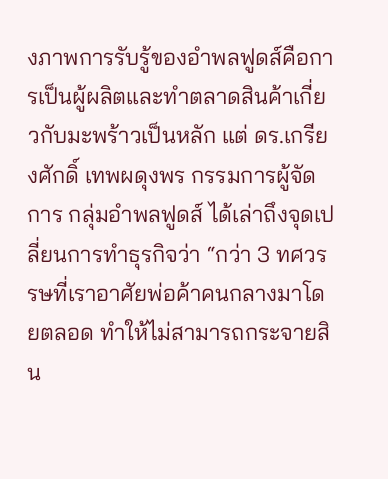งภาพการรับรู้ของอำพลฟูดส์คือการเป็นผู้ผลิตและทำตลาดสินค้าเกี่ยวกับมะพร้าวเป็นหลัก แต่ ดร.เกรียงศักดิ์ เทพผดุงพร กรรมการผู้จัดการ กลุ่มอำพลฟูดส์ ได้เล่าถึงจุดเปลี่ยนการทำธุรกิจว่า “กว่า 3 ทศวรรษที่เราอาศัยพ่อค้าคนกลางมาโดยตลอด ทำให้ไม่สามารถกระจายสิน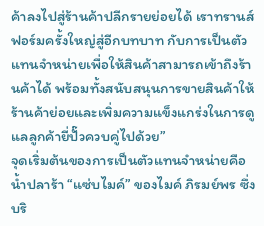ค้าลงไปสู่ร้านค้าปลีกรายย่อยได้ เราทรานส์ฟอร์มครั้งใหญ่สู่อีกบทบาท กับการเป็นตัวแทนจำหน่ายเพื่อให้สินค้าสามารถเข้าถึงร้านค้าได้ พร้อมทั้งสนับสนุนการขายสินค้าให้ร้านค้าย่อยและเพิ่มความแข็งแกร่งในการดูแลลูกค้ายี่ปั๊วควบคู่ไปด้วย”
จุดเริ่มต้นของการเป็นตัวแทนจำหน่ายคือน้ำปลาร้า “แซ่บไมค์” ของไมค์ ภิรมย์พร ซึ่งบริ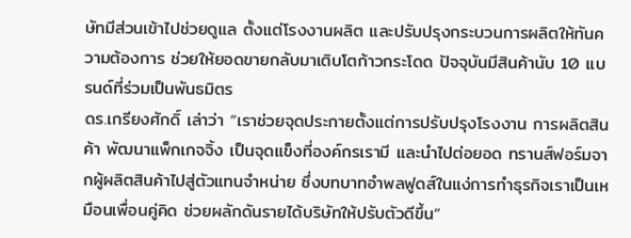ษัทมีส่วนเข้าไปช่วยดูแล ตั้งแต่โรงงานผลิต และปรับปรุงกระบวนการผลิตให้ทันความต้องการ ช่วยให้ยอดขายกลับมาเติบโตก้าวกระโดด ปัจจุบันมีสินค้านับ 10 แบรนด์ที่ร่วมเป็นพันธมิตร
ดร.เกรียงศักดิ์ เล่าว่า “เราช่วยจุดประกายตั้งแต่การปรับปรุงโรงงาน การผลิตสินค้า พัฒนาแพ็กเกจจิ้ง เป็นจุดแข็งที่องค์กรเรามี และนำไปต่อยอด ทรานส์ฟอร์มจากผู้ผลิตสินค้าไปสู่ตัวแทนจำหน่าย ซึ่งบทบาทอำพลฟูดส์ในแง่การทำธุรกิจเราเป็นเหมือนเพื่อนคู่คิด ช่วยผลักดันรายได้บริษัทให้ปรับตัวดีขึ้น”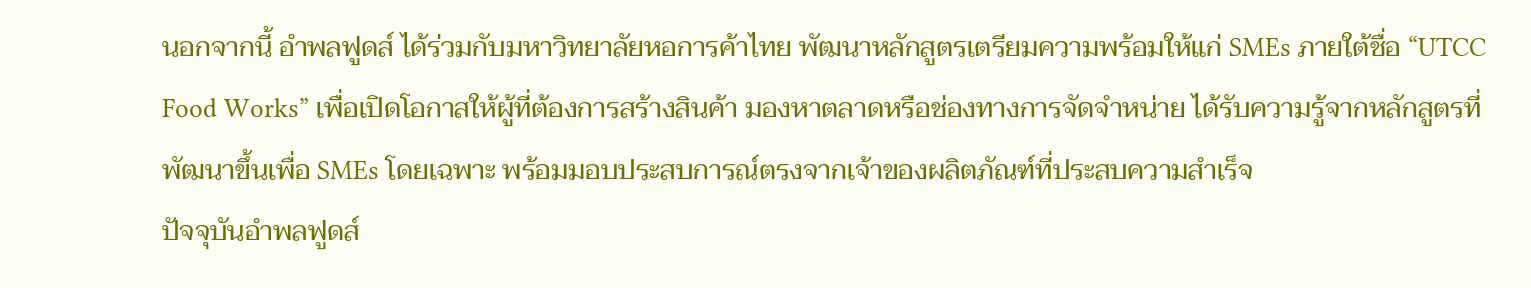นอกจากนี้ อำพลฟูดส์ ได้ร่วมกับมหาวิทยาลัยหอการค้าไทย พัฒนาหลักสูตรเตรียมความพร้อมให้แก่ SMEs ภายใต้ชื่อ “UTCC Food Works” เพื่อเปิดโอกาสให้ผู้ที่ต้องการสร้างสินค้า มองหาตลาดหรือช่องทางการจัดจำหน่าย ได้รับความรู้จากหลักสูตรที่พัฒนาขึ้นเพื่อ SMEs โดยเฉพาะ พร้อมมอบประสบการณ์ตรงจากเจ้าของผลิตภัณฑ์ที่ประสบความสำเร็จ
ปัจจุบันอำพลฟูดส์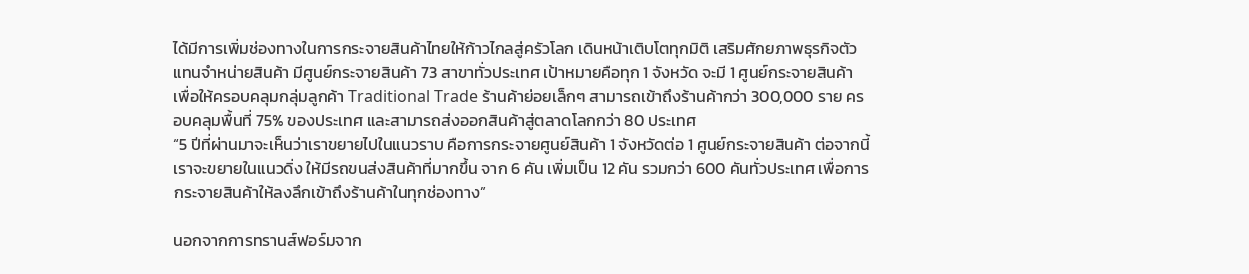ได้มีการเพิ่มช่องทางในการกระจายสินค้าไทยให้ก้าวไกลสู่ครัวโลก เดินหน้าเติบโตทุกมิติ เสริมศักยภาพธุรกิจตัวแทนจำหน่ายสินค้า มีศูนย์กระจายสินค้า 73 สาขาทั่วประเทศ เป้าหมายคือทุก 1 จังหวัด จะมี 1 ศูนย์กระจายสินค้า เพื่อให้ครอบคลุมกลุ่มลูกค้า Traditional Trade ร้านค้าย่อยเล็กๆ สามารถเข้าถึงร้านค้ากว่า 300,000 ราย ครอบคลุมพื้นที่ 75% ของประเทศ และสามารถส่งออกสินค้าสู่ตลาดโลกกว่า 80 ประเทศ
“5 ปีที่ผ่านมาจะเห็นว่าเราขยายไปในแนวราบ คือการกระจายศูนย์สินค้า 1 จังหวัดต่อ 1 ศูนย์กระจายสินค้า ต่อจากนี้เราจะขยายในแนวดิ่ง ให้มีรถขนส่งสินค้าที่มากขึ้น จาก 6 คัน เพิ่มเป็น 12 คัน รวมกว่า 600 คันทั่วประเทศ เพื่อการกระจายสินค้าให้ลงลึกเข้าถึงร้านค้าในทุกช่องทาง”

นอกจากการทรานส์ฟอร์มจาก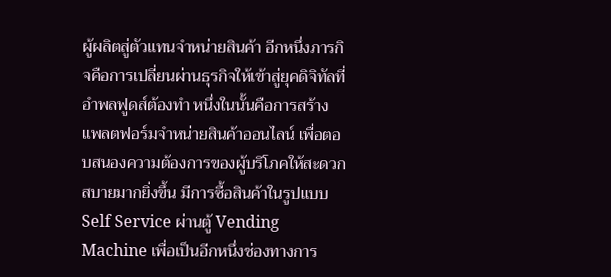ผู้ผลิตสู่ตัวแทนจำหน่ายสินค้า อีกหนึ่งภารกิจคือการเปลี่ยนผ่านธุรกิจให้เข้าสู่ยุคดิจิทัลที่อำพลฟูดส์ต้องทำ หนึ่งในนั้นคือการสร้างแพลตฟอร์มจำหน่ายสินค้าออนไลน์ เพื่อตอบสนองความต้องการของผู้บริโภคให้สะดวกสบายมากยิ่งขึ้น มีการซื้อสินค้าในรูปแบบ Self Service ผ่านตู้ Vending Machine เพื่อเป็นอีกหนึ่งช่องทางการ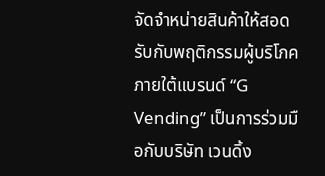จัดจำหน่ายสินค้าให้สอดรับกับพฤติกรรมผู้บริโภค ภายใต้แบรนด์ “G Vending” เป็นการร่วมมือกับบริษัท เวนดิ้ง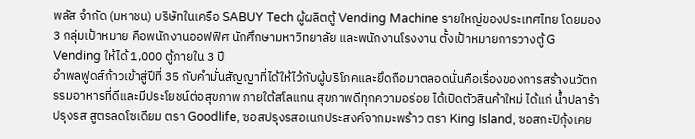พลัส จํากัด (มหาชน) บริษัทในเครือ SABUY Tech ผู้ผลิตตู้ Vending Machine รายใหญ่ของประเทศไทย โดยมอง 3 กลุ่มเป้าหมาย คือพนักงานออฟฟิศ นักศึกษามหาวิทยาลัย และพนักงานโรงงาน ตั้งเป้าหมายการวางตู้ G Vending ให้ได้ 1,000 ตู้ภายใน 3 ปี
อำพลฟูดส์ก้าวเข้าสู่ปีที่ 35 กับคำมั่นสัญญาที่ได้ให้ไว้กับผู้บริโภคและยึดถือมาตลอดนั่นคือเรื่องของการสร้างนวัตกรรมอาหารที่ดีและมีประโยชน์ต่อสุขภาพ ภายใต้สโลแกน สุขภาพดีทุกความอร่อย ได้เปิดตัวสินค้าใหม่ ได้แก่ น้ำปลาร้าปรุงรส สูตรลดโซเดียม ตรา Goodlife, ซอสปรุงรสอเนกประสงค์จากมะพร้าว ตรา King Island, ซอสกะปิกุ้งเคย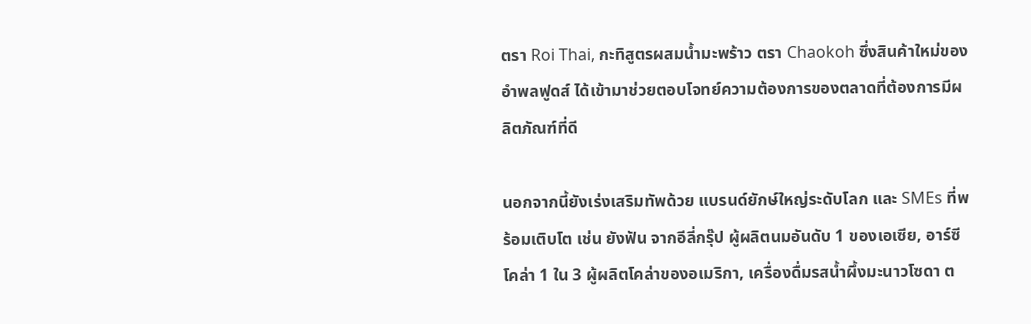ตรา Roi Thai, กะทิสูตรผสมน้ำมะพร้าว ตรา Chaokoh ซึ่งสินค้าใหม่ของอำพลฟูดส์ ได้เข้ามาช่วยตอบโจทย์ความต้องการของตลาดที่ต้องการมีผลิตภัณฑ์ที่ดี

นอกจากนี้ยังเร่งเสริมทัพด้วย แบรนด์ยักษ์ใหญ่ระดับโลก และ SMEs ที่พร้อมเติบโต เช่น ยังฟัน จากอีลี่กรุ๊ป ผู้ผลิตนมอันดับ 1 ของเอเซีย, อาร์ซี โคล่า 1 ใน 3 ผู้ผลิตโคล่าของอเมริกา, เครื่องดื่มรสน้ำผึ้งมะนาวโซดา ต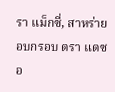รา แม็กซี่, สาหร่ายอบกรอบ ตรา แดซอ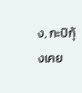ง, กะปิกุ้งเคย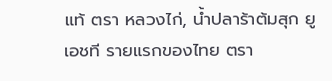แท้ ตรา หลวงไก่, น้ำปลาร้าต้มสุก ยูเอชที รายแรกของไทย ตรา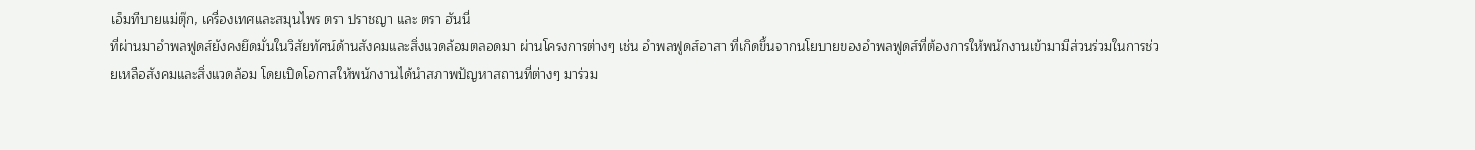เอ็มทีบายแม่ตุ๊ก, เครื่องเทศและสมุนไพร ตรา ปราชญา และ ตรา ฮันนี่
ที่ผ่านมาอำพลฟูดส์ยังคงยึดมั่นในวิสัยทัศน์ด้านสังคมและสิ่งแวดล้อมตลอดมา ผ่านโครงการต่างๆ เช่น อำพลฟูดส์อาสา ที่เกิดขึ้นจากนโยบายของอำพลฟูดส์ที่ต้องการให้พนักงานเข้ามามีส่วนร่วมในการช่วยเหลือสังคมและสิ่งแวดล้อม โดยเปิดโอกาสให้พนักงานได้นำสภาพปัญหาสถานที่ต่างๆ มาร่วม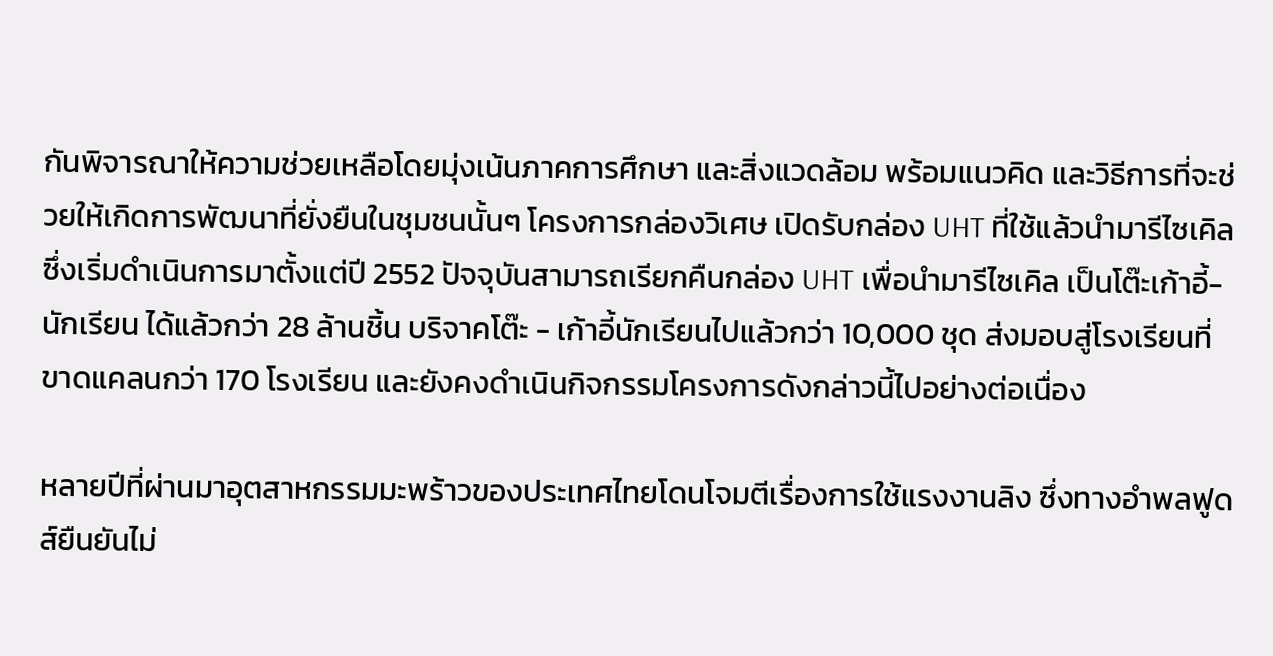กันพิจารณาให้ความช่วยเหลือโดยมุ่งเน้นภาคการศึกษา และสิ่งแวดล้อม พร้อมแนวคิด และวิธีการที่จะช่วยให้เกิดการพัฒนาที่ยั่งยืนในชุมชนนั้นๆ โครงการกล่องวิเศษ เปิดรับกล่อง UHT ที่ใช้แล้วนำมารีไซเคิล ซึ่งเริ่มดำเนินการมาตั้งแต่ปี 2552 ปัจจุบันสามารถเรียกคืนกล่อง UHT เพื่อนำมารีไซเคิล เป็นโต๊ะเก้าอี้-นักเรียน ได้แล้วกว่า 28 ล้านชิ้น บริจาคโต๊ะ - เก้าอี้นักเรียนไปแล้วกว่า 10,000 ชุด ส่งมอบสู่โรงเรียนที่ขาดแคลนกว่า 170 โรงเรียน และยังคงดำเนินกิจกรรมโครงการดังกล่าวนี้ไปอย่างต่อเนื่อง

หลายปีที่ผ่านมาอุตสาหกรรมมะพร้าวของประเทศไทยโดนโจมตีเรื่องการใช้แรงงานลิง ซึ่งทางอำพลฟูดส์ยืนยันไม่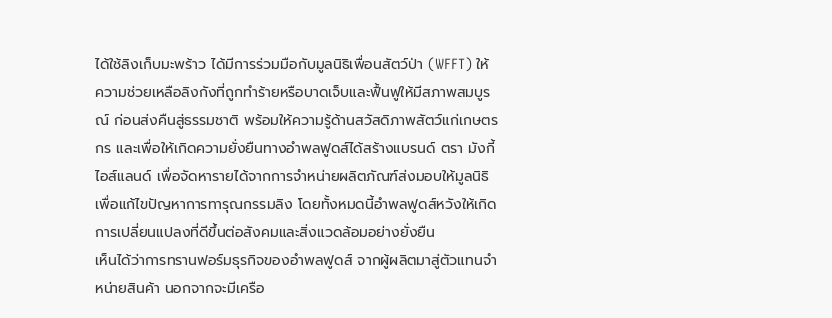ได้ใช้ลิงเก็บมะพร้าว ได้มีการร่วมมือกับมูลนิธิเพื่อนสัตว์ป่า (WFFT) ให้ความช่วยเหลือลิงกังที่ถูกทำร้ายหรือบาดเจ็บและฟื้นฟูให้มีสภาพสมบูรณ์ ก่อนส่งคืนสู่ธรรมชาติ พร้อมให้ความรู้ด้านสวัสดิภาพสัตว์แก่เกษตรกร และเพื่อให้เกิดความยั่งยืนทางอำพลฟูดส์ได้สร้างแบรนด์ ตรา มังกี้ ไอส์แลนด์ เพื่อจัดหารายได้จากการจำหน่ายผลิตภัณฑ์ส่งมอบให้มูลนิธิ เพื่อแก้ไขปัญหาการทารุณกรรมลิง โดยทั้งหมดนี้อำพลฟูดส์หวังให้เกิดการเปลี่ยนแปลงที่ดีขึ้นต่อสังคมและสิ่งแวดล้อมอย่างยั่งยืน
เห็นได้ว่าการทรานฟอร์มธุรกิจของอำพลฟูดส์ จากผู้ผลิตมาสู่ตัวแทนจำหน่ายสินค้า นอกจากจะมีเครือ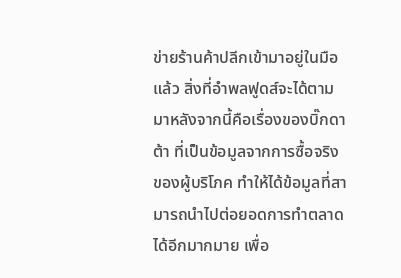ข่ายร้านค้าปลีกเข้ามาอยู่ในมือแล้ว สิ่งที่อำพลฟูดส์จะได้ตามมาหลังจากนี้คือเรื่องของบิ๊กดาต้า ที่เป็นข้อมูลจากการซื้อจริงของผู้บริโภค ทำให้ได้ข้อมูลที่สามารถนำไปต่อยอดการทำตลาดได้อีกมากมาย เพื่อ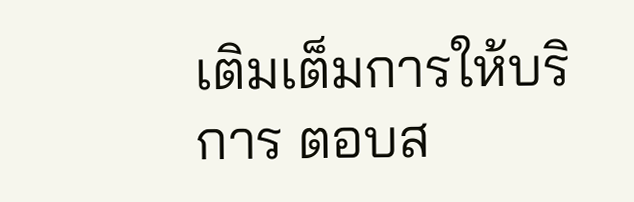เติมเต็มการให้บริการ ตอบส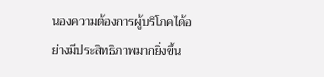นองความต้องการผู้บริโภคได้อย่างมีประสิทธิภาพมากยิ่งขึ้น